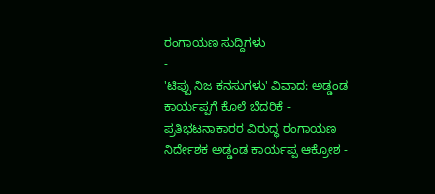ರಂಗಾಯಣ ಸುದ್ದಿಗಳು
-
'ಟಿಪ್ಪು ನಿಜ ಕನಸುಗಳು' ವಿವಾದ: ಅಡ್ಡಂಡ ಕಾರ್ಯಪ್ಪಗೆ ಕೊಲೆ ಬೆದರಿಕೆ -
ಪ್ರತಿಭಟನಾಕಾರರ ವಿರುದ್ಧ ರಂಗಾಯಣ ನಿರ್ದೇಶಕ ಅಡ್ಡಂಡ ಕಾರ್ಯಪ್ಪ ಆಕ್ರೋಶ -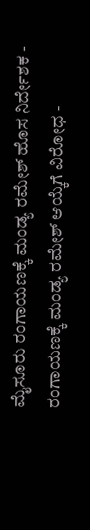ಮೈಸೂರು ರಂಗಾಯಣಕ್ಕೆ ಮಂಡ್ಯ ರಮೇಶ್ ಹೊಸ ನಿರ್ದೇಶಕ -
ರಂಗಾಯಣಕ್ಕೆ ಮಂಡ್ಯ ರಮೇಶ್ ಆಯ್ಕೆಗೆ ವಿರೋಧ -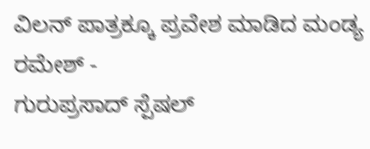ವಿಲನ್ ಪಾತ್ರಕ್ಕೂ ಪ್ರವೇಶ ಮಾಡಿದ ಮಂಡ್ಯ ರಮೇಶ್ -
ಗುರುಪ್ರಸಾದ್ ಸ್ಪೆಷಲ್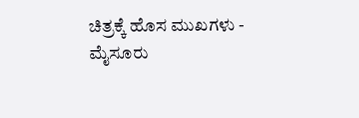ಚಿತ್ರಕ್ಕೆ ಹೊಸ ಮುಖಗಳು -
ಮೈಸೂರು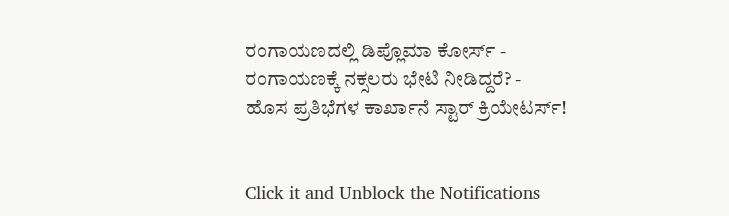ರಂಗಾಯಣದಲ್ಲಿ ಡಿಪ್ಲೊಮಾ ಕೋರ್ಸ್ -
ರಂಗಾಯಣಕ್ಕೆ ನಕ್ಸಲರು ಭೇಟಿ ನೀಡಿದ್ದರೆ? -
ಹೊಸ ಪ್ರತಿಭೆಗಳ ಕಾರ್ಖಾನೆ ಸ್ಟಾರ್ ಕ್ರಿಯೇಟರ್ಸ್!


Click it and Unblock the Notifications